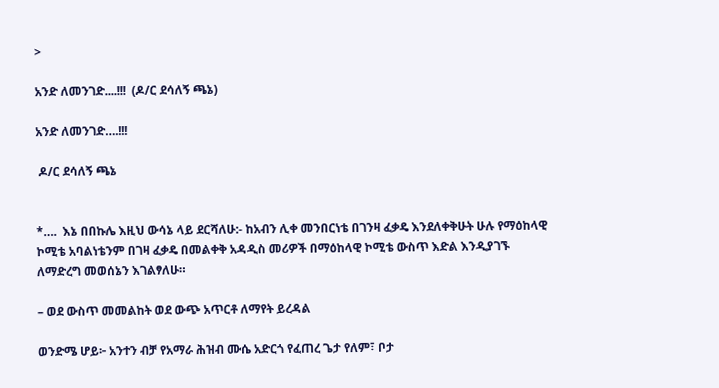>

አንድ ለመንገድ....!!!  (ዶ/ር ደሳለኝ ጫኔ)

አንድ ለመንገድ….!!!

 ዶ/ር ደሳለኝ ጫኔ


*….  እኔ በበኩሌ እዚህ ውሳኔ ላይ ደርሻለሁ:- ከአብን ሊቀ መንበርነቴ በገንዛ ፈቃዴ እንደለቀቅሁት ሁሉ የማዕከላዊ ኮሚቴ አባልነቴንም በገዛ ፈቃዴ በመልቀቅ አዳዲስ መሪዎች በማዕከላዊ ኮሚቴ ውስጥ እድል እንዲያገኙ ለማድረግ መወሰኔን እገልፃለሁ።

– ወደ ውስጥ መመልከት ወደ ውጭ አጥርቶ ለማየት ይረዳል

ወንድሜ ሆይ፦ አንተን ብቻ የአማራ ሕዝብ ሙሴ አድርጎ የፈጠረ ጌታ የለም፣ ቦታ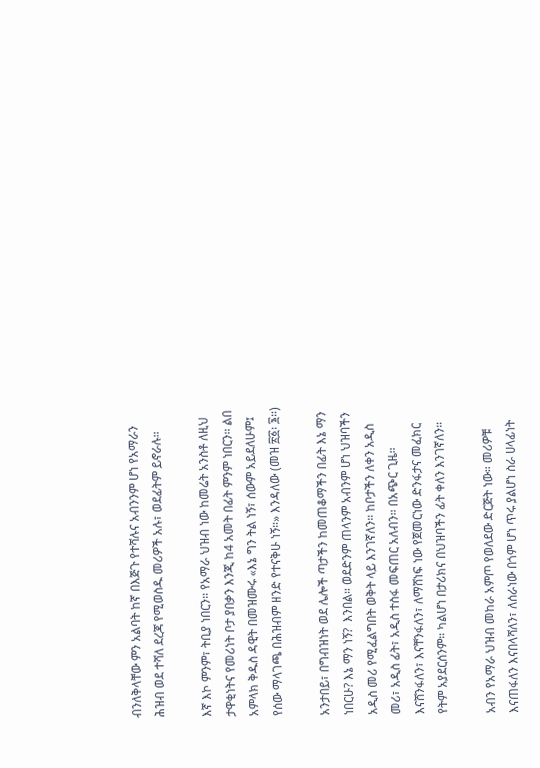ብንለቅላቸው ምን አልባት ከኛ በእጅጉ የተሻሉና አብንንም ሆነ የአማራን ሕዝብ ወደ ተሻለ ደረጃ የሚወስዱ መሪዎች አሉ፣ ወደፊትም ይኖራሉ።

እኛ እኮ ምንም፣ ትቢያ ነበርን። የአማራ ህዝብ ነው ከመሬት አንስቶ ለዚህ ታዋቂነትና የመሪነት ቦታ ያበቃን እንጂ ከ4 አመት በፊት ምንም ነበርን። ልበ አምላክ ቅዱስ ዳዊት በመዝሙሩ «እኔ ግን ትል ነኝ፣ ሰውም አይደለሁም፤ የሰው ማላገጫ በሕዝብም ዘንድ የተናቅሁ ነኝ።» እንዳለው (መዝ ፳፩፡ ፮።)

አንታበይ፣ በግብዝነት ወደ ሌሎች ጣታችን ከመጠቆማችን በፊት እኔ ማን ነበርሁ? እኔ ማን ነኝ?  እንበል። ወደድንም ጠላንም አብንም ሆነ ህዝባችን አዲስ መሪ የሚፈልግበት ወቅት ላይ እንገኛለን። ከቦታችን ለቀን አዲስ መሪ፣ አዲስ ፊት፣ አዲስ ተስፋ መፍጠር አለብን። በአጭር ጊዜ። እናሸንፋለን፣ እናቸንፋለን፣ ለማሸነፍ ነው የጀመርነው ድንፋታና መፈክር የትም አያደርሰንም። ካልሆነ በታሪክና በህዝባችን ፊት ቀለን እንገኛለን።

አብን የአማራ ህዝብ መከራ አምጦ የወለደው ድርጅት ነው። መሪዎቹ እናጠፋለን እናበላሻለን፣ ለሰራነው በጎም ሆነ ጥሩ ያልሆነ ስራ ሀላፊነት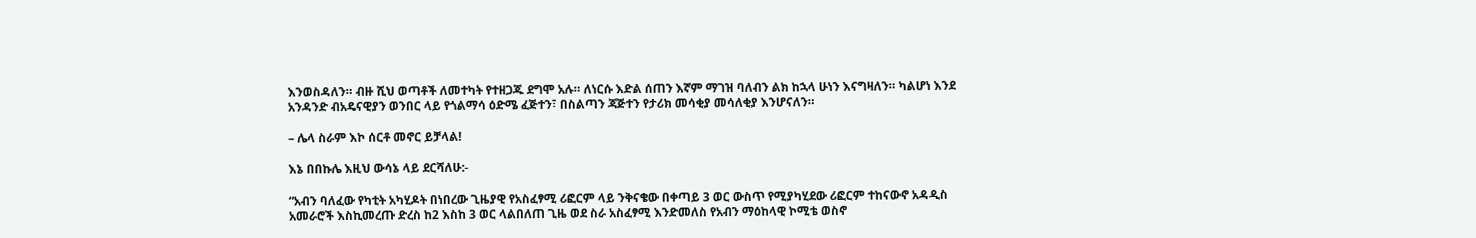እንወስዳለን። ብዙ ሺህ ወጣቶች ለመተካት የተዘጋጁ ደግሞ አሉ። ለነርሱ እድል ሰጠን እኛም ማገዝ ባለብን ልክ ከኋላ ሁነን እናግዛለን። ካልሆነ እንደ አንዳንድ ብአዴናዊያን ወንበር ላይ የጎልማሳ ዕድሜ ፈጅተን፣ በስልጣን ጃጅተን የታሪክ መሳቂያ መሳለቂያ እንሆናለን።

– ሌላ ስራም እኮ ሰርቶ መኖር ይቻላል!

እኔ በበኩሌ እዚህ ውሳኔ ላይ ደርሻለሁ:-

“አብን ባለፈው የካቲት አካሂዶት በነበረው ጊዜያዊ የአስፈፃሚ ሪፎርም ላይ ንቅናቄው በቀጣይ 3 ወር ውስጥ የሚያካሂደው ሪፎርም ተከናውኖ አዳዲስ አመራሮች እስኪመረጡ ድረስ ከ2 እስከ 3 ወር ላልበለጠ ጊዜ ወደ ስራ አስፈፃሚ እንድመለስ የአብን ማዕከላዊ ኮሚቴ ወስኖ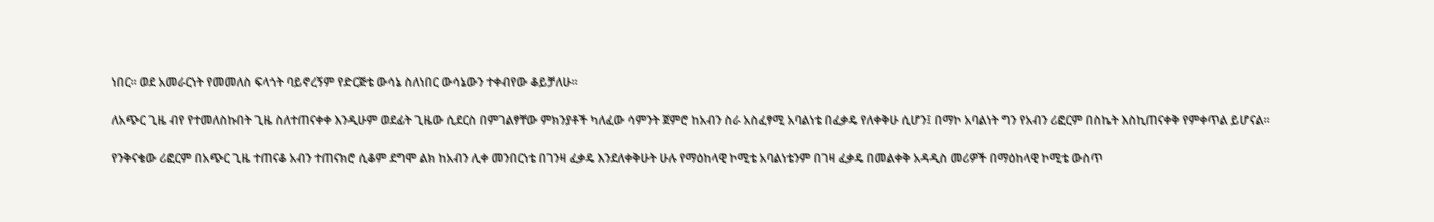ነበር። ወደ አመራርነት የመመለስ ፍላጎት ባይኖረኝም የድርጅቴ ውሳኔ ስለነበር ውሳኔውን ተቀብየው ቆይቻለሁ።

ለአጭር ጊዜ ብየ የተመለስኩበት ጊዜ ስለተጠናቀቀ እንዲሁም ወደፊት ጊዜው ሲደርስ በምገልፃቸው ምክንያቶች ካለፈው ሳምንት ጀምሮ ከአብን ስራ አስፈፃሚ አባልነቴ በፈቃዴ የለቀቅሁ ሲሆን፤ በማኮ አባልነት ግን የአብን ሪፎርም በስኬት እስኪጠናቀቅ የምቀጥል ይሆናል።

የንቅናቄው ሪፎርም በአጭር ጊዜ ተጠናቆ አብን ተጠናክሮ ሲቆም ደግሞ ልክ ከአብን ሊቀ መንበርነቴ በገንዛ ፈቃዴ እንደለቀቅሁት ሁሉ የማዕከላዊ ኮሚቴ አባልነቴንም በገዛ ፈቃዴ በመልቀቅ አዳዲስ መሪዎች በማዕከላዊ ኮሚቴ ውስጥ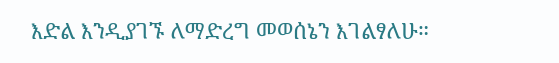እድል እንዲያገኙ ለማድረግ መወሰኔን እገልፃለሁ።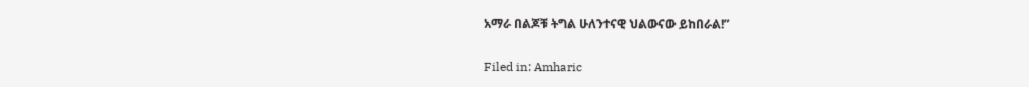አማራ በልጆቹ ትግል ሁለንተናዊ ህልውናው ይከበራል!”

Filed in: Amharic